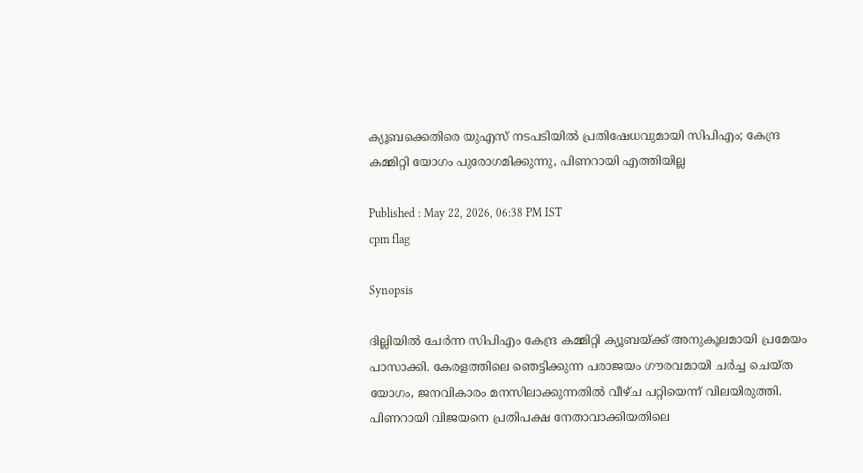ക്യൂബക്കെതിരെ യുഎസ് നടപടിയില്‍ പ്രതിഷേധവുമായി സിപിഎം; കേന്ദ്ര കമ്മിറ്റി യോഗം പുരോഗമിക്കുന്നു, പിണറായി എത്തിയില്ല

Published : May 22, 2026, 06:38 PM IST
cpm flag

Synopsis

ദില്ലിയിൽ ചേർന്ന സിപിഎം കേന്ദ്ര കമ്മിറ്റി ക്യൂബയ്ക്ക് അനുകൂലമായി പ്രമേയം പാസാക്കി. കേരളത്തിലെ ഞെട്ടിക്കുന്ന പരാജയം ഗൗരവമായി ചർച്ച ചെയ്ത യോഗം, ജനവികാരം മനസിലാക്കുന്നതിൽ വീഴ്ച പറ്റിയെന്ന് വിലയിരുത്തി. പിണറായി വിജയനെ പ്രതിപക്ഷ നേതാവാക്കിയതിലെ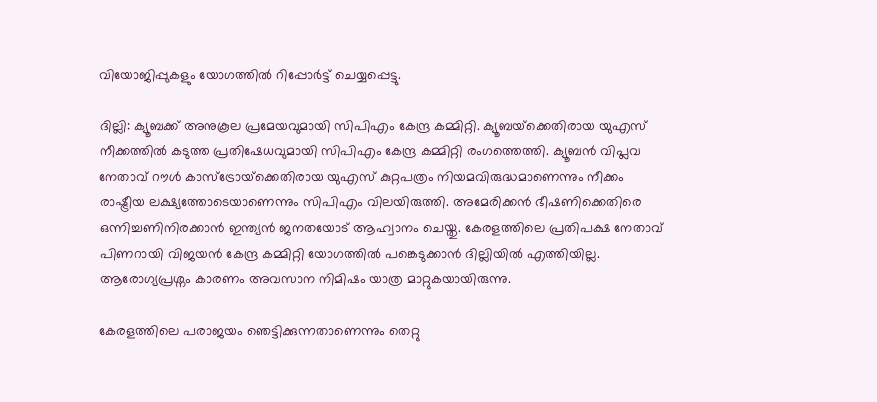വിയോജിപ്പുകളും യോഗത്തിൽ റിപ്പോർട്ട് ചെയ്യപ്പെട്ടു.

ദില്ലി: ക്യൂബക്ക് അനുകൂല പ്രമേയവുമായി സിപിഎം കേന്ദ്ര കമ്മിറ്റി. ക്യൂബയ്‌ക്കെതിരായ യുഎസ് നീക്കത്തിൽ കടുത്ത പ്രതിഷേധവുമായി സിപിഎം കേന്ദ്ര കമ്മിറ്റി രംഗത്തെത്തി. ക്യൂബൻ വിപ്ലവ നേതാവ് റൗൾ കാസ്‌ട്രോയ്‌ക്കെതിരായ യുഎസ് കുറ്റപത്രം നിയമവിരുദ്ധമാണെന്നും നീക്കം രാഷ്ട്രീയ ലക്ഷ്യത്തോടെയാണെന്നും സിപിഎം വിലയിരുത്തി. അമേരിക്കൻ ഭീഷണിക്കെതിരെ ഒന്നിച്ചണിനിരക്കാൻ ഇന്ത്യൻ ജനതയോട് ആഹ്വാനം ചെയ്തു. കേരളത്തിലെ പ്രതിപക്ഷ നേതാവ് പിണറായി വിജയൻ കേന്ദ്ര കമ്മിറ്റി യോഗത്തിൽ പങ്കെടുക്കാൻ ദില്ലിയിൽ എത്തിയില്ല. ആരോഗ്യപ്രശ്നം കാരണം അവസാന നിമിഷം യാത്ര മാറ്റുകയായിരുന്നു.

കേരളത്തിലെ പരാജയം ഞെട്ടിക്കുന്നതാണെന്നും തെറ്റു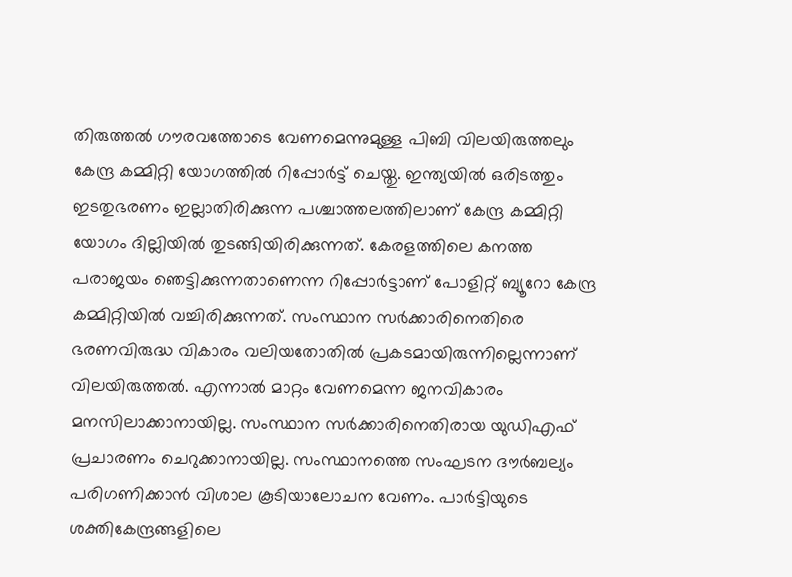തിരുത്തൽ ഗൗരവത്തോടെ വേണമെന്നുമുള്ള പിബി വിലയിരുത്തലും കേന്ദ്ര കമ്മിറ്റി യോഗത്തിൽ റിപ്പോർട്ട് ചെയ്തു. ഇന്ത്യയിൽ ഒരിടത്തും ഇടതുഭരണം ഇല്ലാതിരിക്കുന്ന പശ്ചാത്തലത്തിലാണ് കേന്ദ്ര കമ്മിറ്റി യോഗം ദില്ലിയിൽ തുടങ്ങിയിരിക്കുന്നത്. കേരളത്തിലെ കനത്ത പരാജയം ഞെട്ടിക്കുന്നതാണെന്ന റിപ്പോർട്ടാണ് പോളിറ്റ് ബ്യൂറോ കേന്ദ്ര കമ്മിറ്റിയിൽ വച്ചിരിക്കുന്നത്. സംസ്ഥാന സർക്കാരിനെതിരെ ഭരണവിരുദ്ധ വികാരം വലിയതോതിൽ പ്രകടമായിരുന്നില്ലെന്നാണ് വിലയിരുത്തൽ. എന്നാൽ മാറ്റം വേണമെന്ന ജനവികാരം മനസിലാക്കാനായില്ല. സംസ്ഥാന സർക്കാരിനെതിരായ യുഡിഎഫ് പ്രചാരണം ചെറുക്കാനായില്ല. സംസ്ഥാനത്തെ സംഘടന ദൗർബല്യം പരിഗണിക്കാൻ വിശാല കൂടിയാലോചന വേണം. പാർട്ടിയുടെ ശക്തികേന്ദ്രങ്ങളിലെ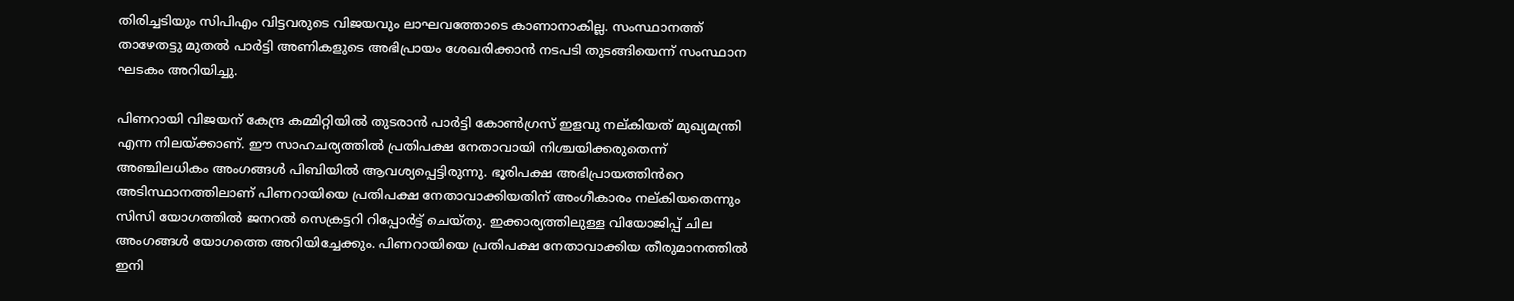തിരിച്ചടിയും സിപിഎം വിട്ടവരുടെ വിജയവും ലാഘവത്തോടെ കാണാനാകില്ല. സംസ്ഥാനത്ത് താഴേതട്ടു മുതൽ പാർട്ടി അണികളുടെ അഭിപ്രായം ശേഖരിക്കാൻ നടപടി തുടങ്ങിയെന്ന് സംസ്ഥാന ഘടകം അറിയിച്ചു.

പിണറായി വിജയന് കേന്ദ്ര കമ്മിറ്റിയിൽ തുടരാൻ പാർട്ടി കോൺഗ്രസ് ഇളവു നല്കിയത് മുഖ്യമന്ത്രി എന്ന നിലയ്ക്കാണ്. ഈ സാഹചര്യത്തിൽ പ്രതിപക്ഷ നേതാവായി നിശ്ചയിക്കരുതെന്ന് അഞ്ചിലധികം അംഗങ്ങൾ പിബിയിൽ ആവശ്യപ്പെട്ടിരുന്നു. ഭൂരിപക്ഷ അഭിപ്രായത്തിൻറെ അടിസ്ഥാനത്തിലാണ് പിണറായിയെ പ്രതിപക്ഷ നേതാവാക്കിയതിന് അംഗീകാരം നല്കിയതെന്നും സിസി യോഗത്തിൽ ജനറൽ സെക്രട്ടറി റിപ്പോർട്ട് ചെയ്തു. ഇക്കാര്യത്തിലുള്ള വിയോജിപ്പ് ചില അംഗങ്ങൾ യോഗത്തെ അറിയിച്ചേക്കും. പിണറായിയെ പ്രതിപക്ഷ നേതാവാക്കിയ തീരുമാനത്തിൽ ഇനി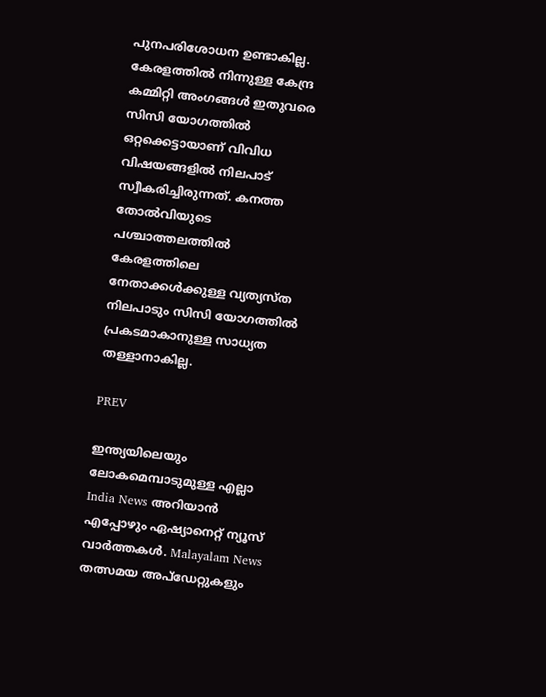പുനപരിശോധന ഉണ്ടാകില്ല. കേരളത്തിൽ നിന്നുള്ള കേന്ദ്ര കമ്മിറ്റി അംഗങ്ങൾ ഇതുവരെ സിസി യോഗത്തിൽ ഒറ്റക്കെട്ടായാണ് വിവിധ വിഷയങ്ങളിൽ നിലപാട് സ്വീകരിച്ചിരുന്നത്. കനത്ത തോൽവിയുടെ പശ്ചാത്തലത്തിൽ കേരളത്തിലെ നേതാക്കൾക്കുള്ള വ്യത്യസ്ത നിലപാടും സിസി യോഗത്തിൽ പ്രകടമാകാനുള്ള സാധ്യത തള്ളാനാകില്ല.

PREV

ഇന്ത്യയിലെയും ലോകമെമ്പാടുമുള്ള എല്ലാ India News അറിയാൻ എപ്പോഴും ഏഷ്യാനെറ്റ് ന്യൂസ് വാർത്തകൾ. Malayalam News   തത്സമയ അപ്‌ഡേറ്റുകളും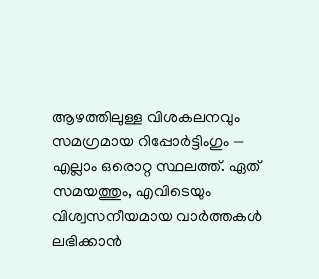ആഴത്തിലുള്ള വിശകലനവും സമഗ്രമായ റിപ്പോർട്ടിംഗും — എല്ലാം ഒരൊറ്റ സ്ഥലത്ത്. ഏത് സമയത്തും, എവിടെയും വിശ്വസനീയമായ വാർത്തകൾ ലഭിക്കാൻ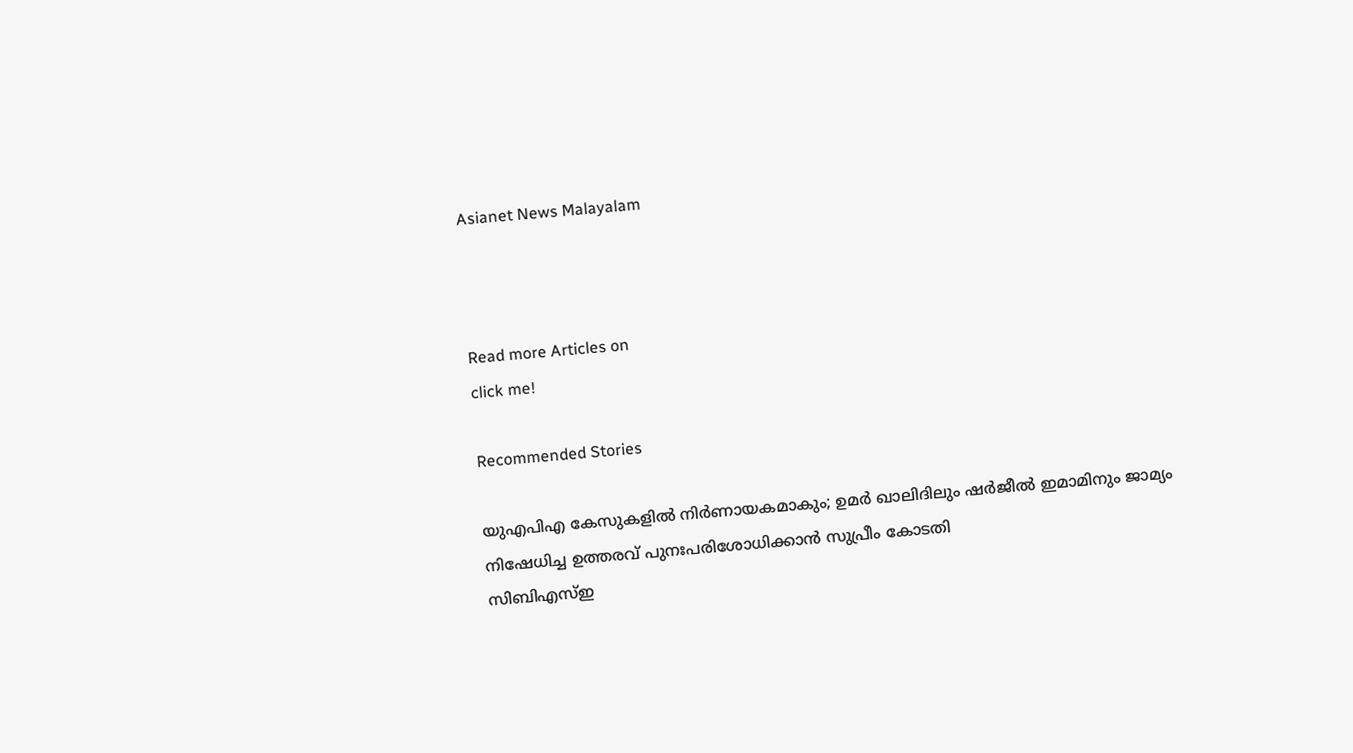Asianet News Malayalam



Read more Articles on
click me!

Recommended Stories

യുഎപിഎ കേസുകളിൽ നിർണായകമാകും; ഉമർ ഖാലിദിലും ഷർജീൽ ഇമാമിനും ജാമ്യം നിഷേധിച്ച ഉത്തരവ് പുനഃപരിശോധിക്കാൻ സുപ്രീം കോടതി
സിബിഎസ്ഇ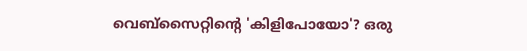വെബ്സൈറ്റിൻ്റെ 'കിളിപോയോ'? ഒരു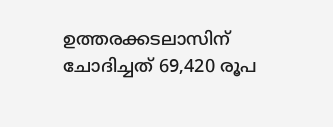ഉത്തരക്കടലാസിന് ചോദിച്ചത് 69,420 രൂപ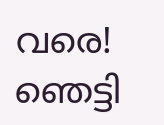വരെ! ഞെട്ടി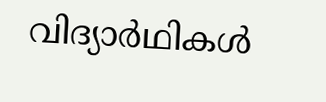വിദ്യാർഥികൾ